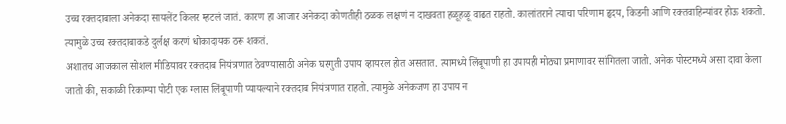उच्च रक्तदाबाला अनेकदा सायलेंट किलर म्हटलं जातं. कारण हा आजार अनेकदा कोणतीही ठळक लक्षणं न दाखवता हळूहळू वाढत राहतो. कालांतराने त्याचा परिणाम हृदय, किडनी आणि रक्तवाहिन्यांवर होऊ शकतो. त्यामुळे उच्च रक्तदाबाकडे दुर्लक्ष करणं धोकादायक ठरू शकतं.
अशातच आजकाल सोशल मीडियावर रक्तदाब नियंत्रणात ठेवण्यासाठी अनेक घरगुती उपाय व्हायरल होत असतात. त्यामध्ये लिंबूपाणी हा उपायही मोठ्या प्रमाणावर सांगितला जातो. अनेक पोस्टमध्ये असा दावा केला जातो की, सकाळी रिकाम्या पोटी एक ग्लास लिंबूपाणी प्यायल्याने रक्तदाब नियंत्रणात राहतो. त्यामुळे अनेकजण हा उपाय न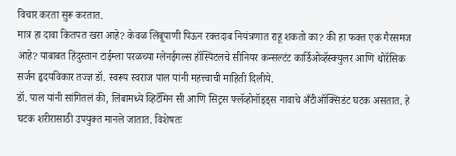विचार करता सुरू करतात.
मात्र हा दावा कितपत खरा आहे? केवळ लिंबूपाणी पिऊन रक्तदाब नियंत्रणात राहू शकतो का? की हा फक्त एक गैरसमज आहे? याबाबत हिंदुस्तान टाईम्ला परळच्या ग्लेनईगल्स हॉस्पिटलचे सीनियर कन्सल्टंट कार्डिओव्हॅस्क्युलर आणि थोरॅसिक सर्जन हृदयविकार तज्ज्ञ डॉ. स्वरूप स्वराज पाल यांनी महत्त्वाची माहिती दिलीये.
डॉ. पाल यांनी सांगितलं की, लिंबामध्ये व्हिटॅमिन सी आणि सिट्रस फ्लॅव्होनॉइड्स नावाचे अँटीऑक्सिडंट घटक असतात. हे घटक शरीरासाठी उपयुक्त मानले जातात. विशेषतः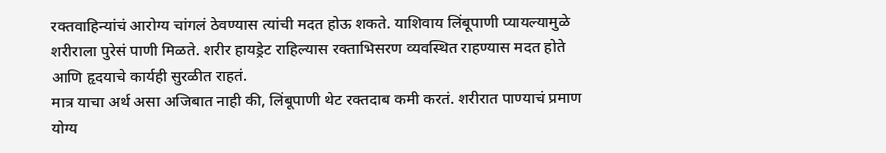रक्तवाहिन्यांचं आरोग्य चांगलं ठेवण्यास त्यांची मदत होऊ शकते. याशिवाय लिंबूपाणी प्यायल्यामुळे शरीराला पुरेसं पाणी मिळते. शरीर हायड्रेट राहिल्यास रक्ताभिसरण व्यवस्थित राहण्यास मदत होते आणि हृदयाचे कार्यही सुरळीत राहतं.
मात्र याचा अर्थ असा अजिबात नाही की, लिंबूपाणी थेट रक्तदाब कमी करतं. शरीरात पाण्याचं प्रमाण योग्य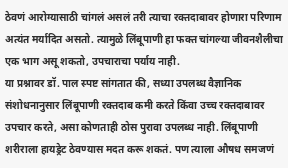ठेवणं आरोग्यासाठी चांगलं असलं तरी त्याचा रक्तदाबावर होणारा परिणाम अत्यंत मर्यादित असतो. त्यामुळे लिंबूपाणी हा फक्त चांगल्या जीवनशैलीचा एक भाग असू शकतो, उपचाराचा पर्याय नाही.
या प्रश्नावर डॉ. पाल स्पष्ट सांगतात की, सध्या उपलब्ध वैज्ञानिक संशोधनानुसार लिंबूपाणी रक्तदाब कमी करते किंवा उच्च रक्तदाबावर उपचार करते, असा कोणताही ठोस पुरावा उपलब्ध नाही. लिंबूपाणी शरीराला हायड्रेट ठेवण्यास मदत करू शकतं. पण त्याला औषध समजणं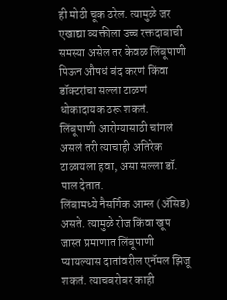ही मोठी चूक ठरेल. त्यामुळे जर एखाद्या व्यक्तीला उच्च रक्तदाबाची समस्या असेल तर केवळ लिंबूपाणी पिऊन औषधं बंद करणं किंवा डॉक्टरांचा सल्ला टाळणं धोकादायक ठरू शकतं.
लिंबूपाणी आरोग्यासाठी चांगलं असलं तरी त्याचाही अतिरेक टाळायला हवा, असा सल्ला डॉ. पाल देतात.
लिंबामध्ये नैसर्गिक आम्ल (ॲसिड) असते. त्यामुळे रोज किंवा खूप जास्त प्रमाणात लिंबूपाणी प्यायल्यास दातांवरील एनॅमल झिजू शकतं. त्याचबरोबर काही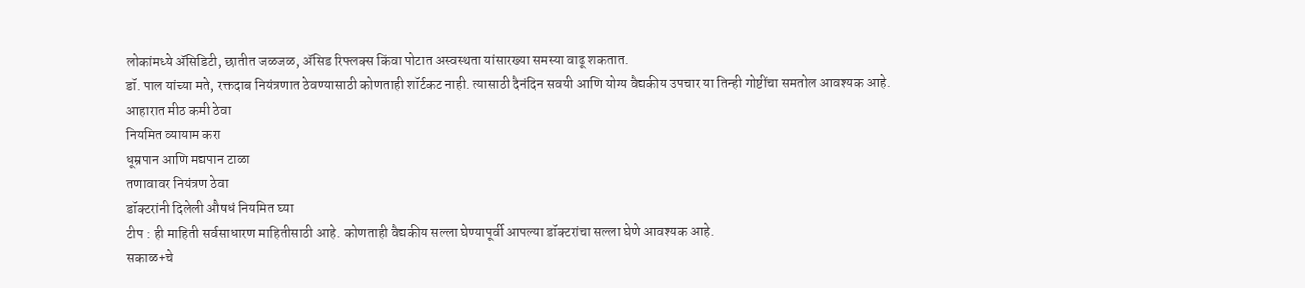लोकांमध्ये ॲसिडिटी, छातीत जळजळ, ॲसिड रिफ्लक्स किंवा पोटात अस्वस्थता यांसारख्या समस्या वाढू शकतात.
डॉ. पाल यांच्या मते, रक्तदाब नियंत्रणात ठेवण्यासाठी कोणताही शॉर्टकट नाही. त्यासाठी दैनंदिन सवयी आणि योग्य वैद्यकीय उपचार या तिन्ही गोष्टींचा समतोल आवश्यक आहे.
आहारात मीठ कमी ठेवा
नियमित व्यायाम करा
धूम्रपान आणि मद्यपान टाळा
तणावावर नियंत्रण ठेवा
डॉक्टरांनी दिलेली औषधं नियमित घ्या
टीप : ही माहिती सर्वसाधारण माहितीसाठी आहे. कोणताही वैद्यकीय सल्ला घेण्यापूर्वी आपल्या डॉक्टरांचा सल्ला घेणे आवश्यक आहे.
सकाळ+चे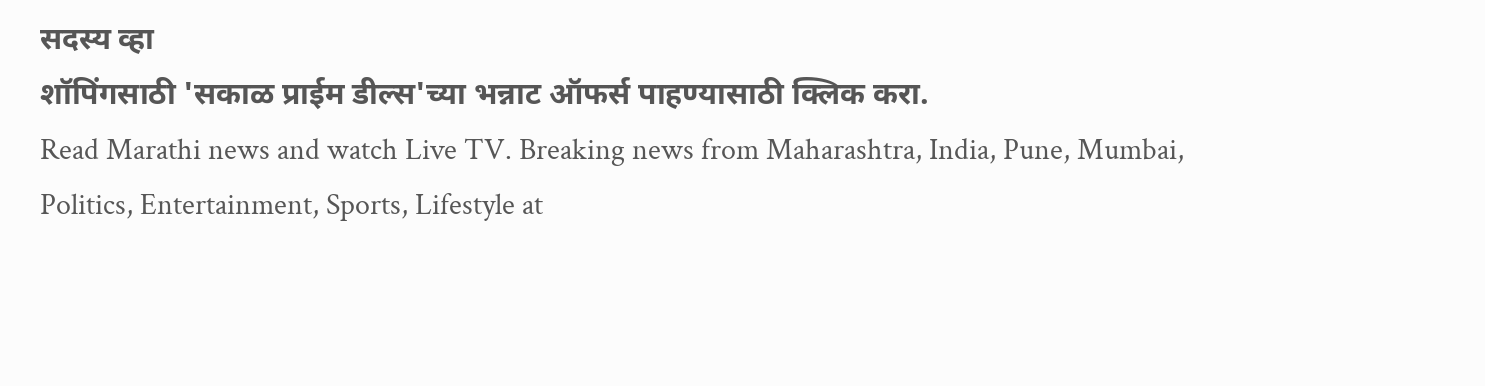सदस्य व्हा
शॉपिंगसाठी 'सकाळ प्राईम डील्स'च्या भन्नाट ऑफर्स पाहण्यासाठी क्लिक करा.
Read Marathi news and watch Live TV. Breaking news from Maharashtra, India, Pune, Mumbai, Politics, Entertainment, Sports, Lifestyle at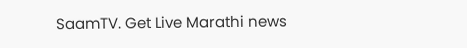SaamTV. Get Live Marathi news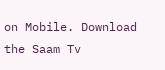on Mobile. Download the Saam Tv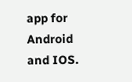app for Android and IOS.